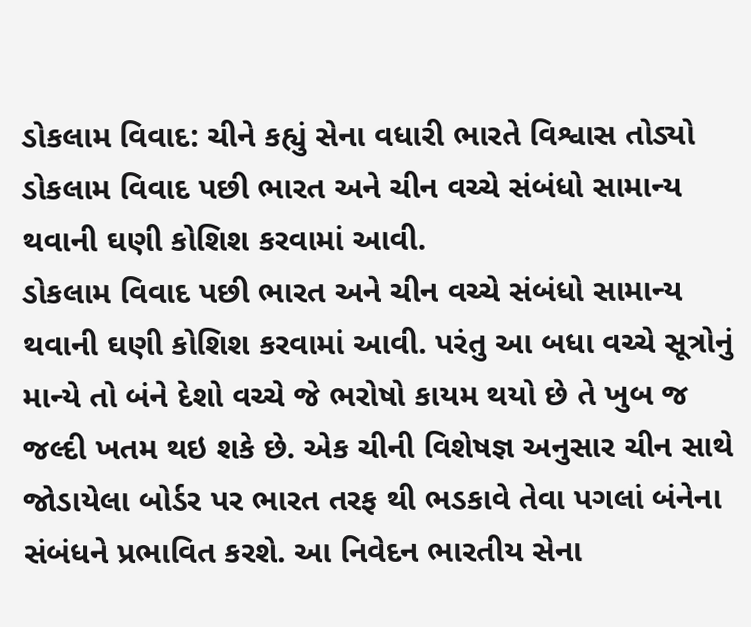ડોકલામ વિવાદ: ચીને કહ્યું સેના વધારી ભારતે વિશ્વાસ તોડ્યો
ડોકલામ વિવાદ પછી ભારત અને ચીન વચ્ચે સંબંધો સામાન્ય થવાની ઘણી કોશિશ કરવામાં આવી.
ડોકલામ વિવાદ પછી ભારત અને ચીન વચ્ચે સંબંધો સામાન્ય થવાની ઘણી કોશિશ કરવામાં આવી. પરંતુ આ બધા વચ્ચે સૂત્રોનું માન્યે તો બંને દેશો વચ્ચે જે ભરોષો કાયમ થયો છે તે ખુબ જ જલ્દી ખતમ થઇ શકે છે. એક ચીની વિશેષજ્ઞ અનુસાર ચીન સાથે જોડાયેલા બોર્ડર પર ભારત તરફ થી ભડકાવે તેવા પગલાં બંનેના સંબંધને પ્રભાવિત કરશે. આ નિવેદન ભારતીય સેના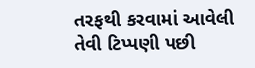તરફથી કરવામાં આવેલી તેવી ટિપ્પણી પછી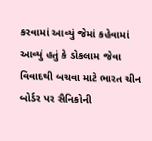કરવામાં આવ્યું જેમાં કહેવામાં આવ્યું હતું કે ડોકલામ જેવા વિવાદથી બચવા માટે ભારત ચીન બોર્ડર પર સૈનિકોની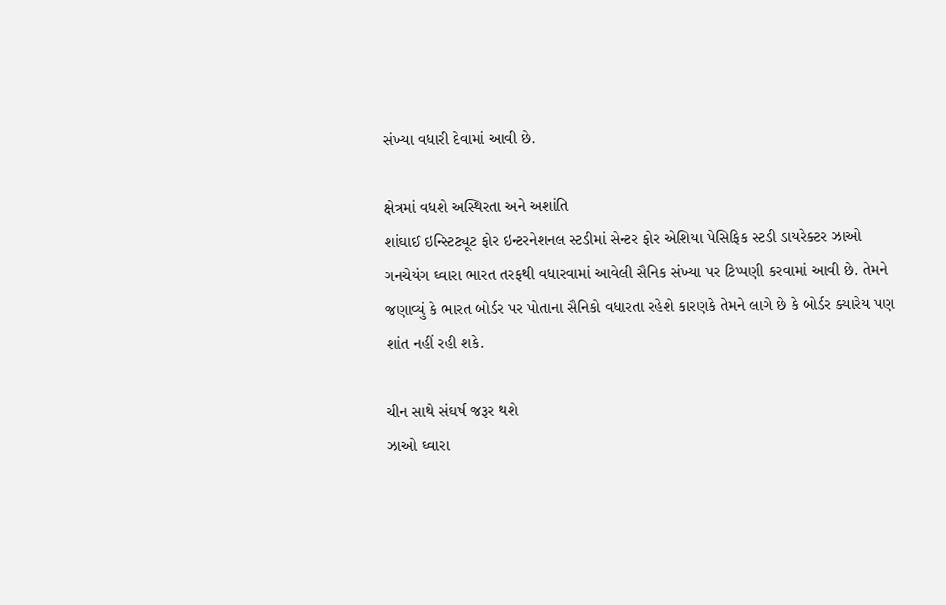સંખ્યા વધારી દેવામાં આવી છે.

ક્ષેત્રમાં વધશે અસ્થિરતા અને અશાંતિ
શાંઘાઈ ઇન્સ્ટિટ્યૂટ ફોર ઇન્ટરનેશનલ સ્ટડીમાં સેન્ટર ફોર એશિયા પેસિફિક સ્ટડી ડાયરેક્ટર ઝાઓ ગનચેયંગ ઘ્વારા ભારત તરફથી વધારવામાં આવેલી સૈનિક સંખ્યા પર ટિપ્પણી કરવામાં આવી છે. તેમને જણાવ્યું કે ભારત બોર્ડર પર પોતાના સૈનિકો વધારતા રહેશે કારણકે તેમને લાગે છે કે બોર્ડર ક્યારેય પણ શાંત નહીં રહી શકે.

ચીન સાથે સંઘર્ષ જરૂર થશે
ઝાઓ ઘ્વારા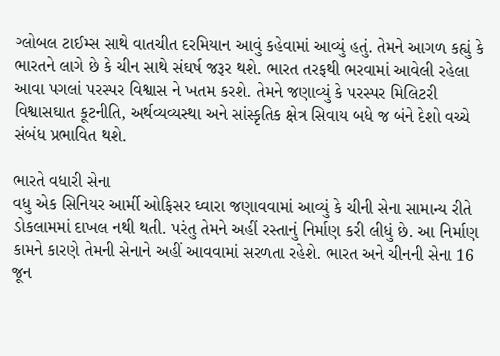ગ્લોબલ ટાઈમ્સ સાથે વાતચીત દરમિયાન આવું કહેવામાં આવ્યું હતું. તેમને આગળ કહ્યું કે ભારતને લાગે છે કે ચીન સાથે સંઘર્ષ જરૂર થશે. ભારત તરફથી ભરવામાં આવેલી રહેલા આવા પગલાં પરસ્પર વિશ્વાસ ને ખતમ કરશે. તેમને જણાવ્યું કે પરસ્પર મિલિટરી વિશ્વાસઘાત કૂટનીતિ, અર્થવ્યવ્યસ્થા અને સાંસ્કૃતિક ક્ષેત્ર સિવાય બધે જ બંને દેશો વચ્ચે સંબંધ પ્રભાવિત થશે.

ભારતે વધારી સેના
વધુ એક સિનિયર આર્મી ઓફિસર ઘ્વારા જણાવવામાં આવ્યું કે ચીની સેના સામાન્ય રીતે ડોકલામમાં દાખલ નથી થતી. પરંતુ તેમને અહીં રસ્તાનું નિર્માણ કરી લીધું છે. આ નિર્માણ કામને કારણે તેમની સેનાને અહીં આવવામાં સરળતા રહેશે. ભારત અને ચીનની સેના 16 જૂન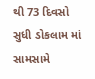થી 73 દિવસો સુધી ડોકલામ માં સામસામે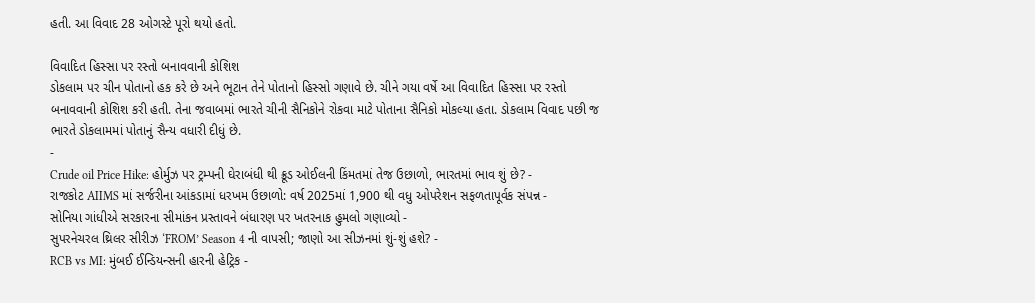હતી. આ વિવાદ 28 ઓગસ્ટે પૂરો થયો હતો.

વિવાદિત હિસ્સા પર રસ્તો બનાવવાની કોશિશ
ડોકલામ પર ચીન પોતાનો હક કરે છે અને ભૂટાન તેને પોતાનો હિસ્સો ગણાવે છે. ચીને ગયા વર્ષે આ વિવાદિત હિસ્સા પર રસ્તો બનાવવાની કોશિશ કરી હતી. તેના જવાબમાં ભારતે ચીની સૈનિકોને રોકવા માટે પોતાના સૈનિકો મોકલ્યા હતા. ડોકલામ વિવાદ પછી જ ભારતે ડોકલામમાં પોતાનું સૈન્ય વધારી દીધું છે.
-
Crude oil Price Hike: હોર્મુઝ પર ટ્રમ્પની ઘેરાબંધી થી ક્રૂડ ઓઈલની કિંમતમાં તેજ ઉછાળો, ભારતમાં ભાવ શું છે? -
રાજકોટ AIIMS માં સર્જરીના આંકડામાં ધરખમ ઉછાળો: વર્ષ 2025માં 1,900 થી વધુ ઓપરેશન સફળતાપૂર્વક સંપન્ન -
સોનિયા ગાંધીએ સરકારના સીમાંકન પ્રસ્તાવને બંધારણ પર ખતરનાક હુમલો ગણાવ્યો -
સુપરનેચરલ થ્રિલર સીરીઝ ‘FROM’ Season 4 ની વાપસી; જાણો આ સીઝનમાં શું-શું હશે? -
RCB vs MI: મુંબઈ ઈન્ડિયન્સની હારની હેટ્રિક -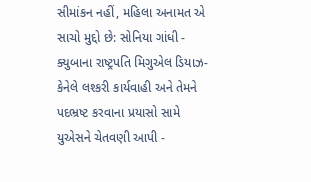સીમાંકન નહીં, મહિલા અનામત એ સાચો મુદ્દો છે: સોનિયા ગાંધી -
ક્યુબાના રાષ્ટ્રપતિ મિગુએલ ડિયાઝ-કેનેલે લશ્કરી કાર્યવાહી અને તેમને પદભ્રષ્ટ કરવાના પ્રયાસો સામે યુએસને ચેતવણી આપી -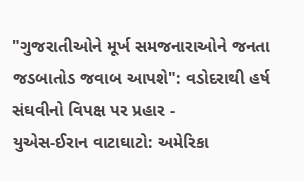"ગુજરાતીઓને મૂર્ખ સમજનારાઓને જનતા જડબાતોડ જવાબ આપશે": વડોદરાથી હર્ષ સંઘવીનો વિપક્ષ પર પ્રહાર -
યુએસ-ઈરાન વાટાઘાટો: અમેરિકા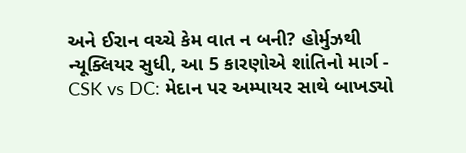અને ઈરાન વચ્ચે કેમ વાત ન બની? હોર્મુઝથી ન્યૂક્લિયર સુધી, આ 5 કારણોએ શાંતિનો માર્ગ -
CSK vs DC: મેદાન પર અમ્પાયર સાથે બાખડ્યો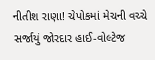નીતીશ રાણા! ચેપોકમાં મેચની વચ્ચે સર્જાયું જોરદાર હાઈ-વોલ્ટેજ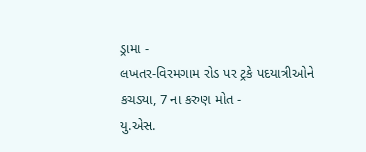ડ્રામા -
લખતર-વિરમગામ રોડ પર ટ્રકે પદયાત્રીઓને કચડ્યા, 7 ના કરુણ મોત -
યુ.એસ.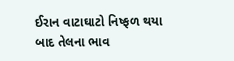ઈરાન વાટાઘાટો નિષ્ફળ થયા બાદ તેલના ભાવ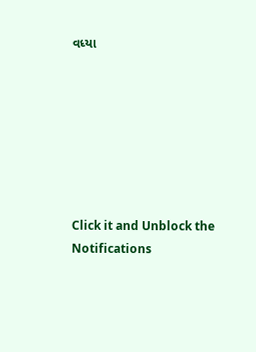વધ્યા







Click it and Unblock the Notifications